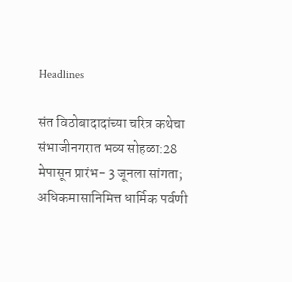Headlines

संत विठोबादादांच्या चरित्र कथेचा संभाजीनगरात भव्य सोहळा:28 मेपासून प्रारंभ- 3 जूनला सांगता; अधिकमासानिमित्त धार्मिक पर्वणी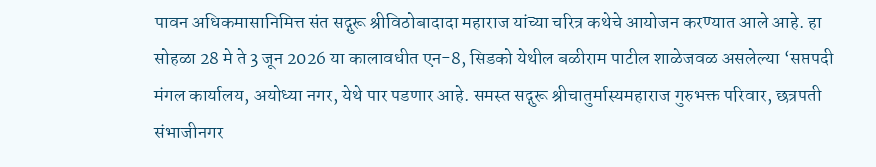पावन अधिकमासानिमित्त संत सद्गुरू श्रीविठोबादादा महाराज यांच्या चरित्र कथेचे आयोजन करण्यात आले आहे. हा सोहळा 28 मे ते 3 जून 2026 या कालावधीत एन-8, सिडको येथील बळीराम पाटील शाळेजवळ असलेल्या ‘सप्तपदी मंगल कार्यालय, अयोध्या नगर, येथे पार पडणार आहे. समस्त सद्गुरू श्रीचातुर्मास्यमहाराज गुरुभक्त परिवार, छत्रपती संभाजीनगर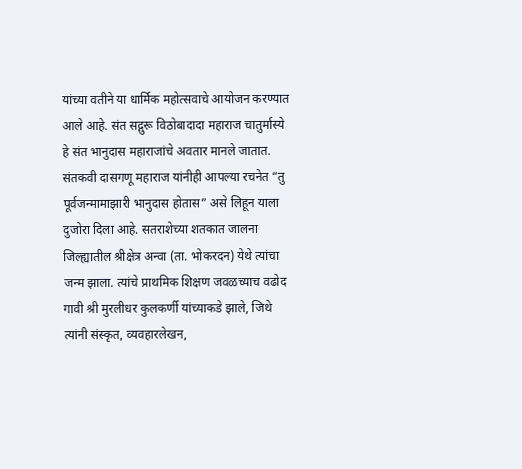यांच्या वतीने या धार्मिक महोत्सवाचे आयोजन करण्यात आले आहे. संत सद्गुरू विठोबादादा महाराज चातुर्मास्ये हे संत भानुदास महाराजांचे अवतार मानले जातात. संतकवी दासगणू महाराज यांनीही आपल्या रचनेत “तु पूर्वजन्मामाझारी भानुदास होतास” असे लिहून याला दुजोरा दिला आहे. सतराशेच्या शतकात जालना जिल्ह्यातील श्रीक्षेत्र अन्वा (ता. भोकरदन) येथे त्यांचा जन्म झाला. त्यांचे प्राथमिक शिक्षण जवळच्याच वढोद गावी श्री मुरलीधर कुलकर्णी यांच्याकडे झाले, जिथे त्यांनी संस्कृत, व्यवहारलेखन,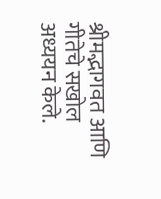श्रीमद्भागवत आणि गीतेचे सखोल अध्ययन केले.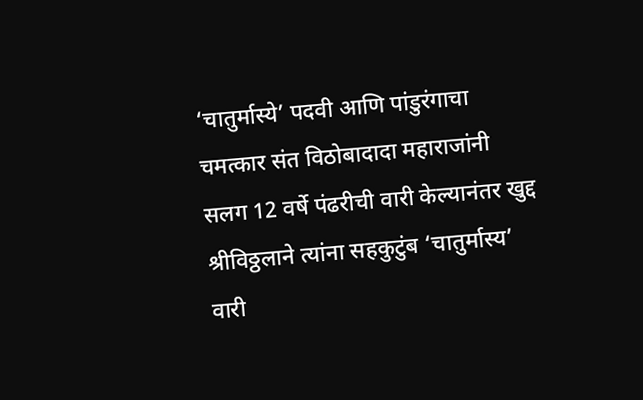‘चातुर्मास्ये’ पदवी आणि पांडुरंगाचा चमत्कार संत विठोबादादा महाराजांनी सलग 12 वर्षे पंढरीची वारी केल्यानंतर खुद्द श्रीविठ्ठलाने त्यांना सहकुटुंब ‘चातुर्मास्य’ वारी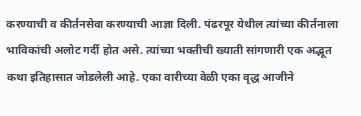करण्याची व कीर्तनसेवा करण्याची आज्ञा दिली. पंढरपूर येथील त्यांच्या कीर्तनाला भाविकांची अलोट गर्दी होत असे. त्यांच्या भक्तीची ख्याती सांगणारी एक अद्भूत कथा इतिहासात जोडलेली आहे. एका वारीच्या वेळी एका वृद्ध आजीने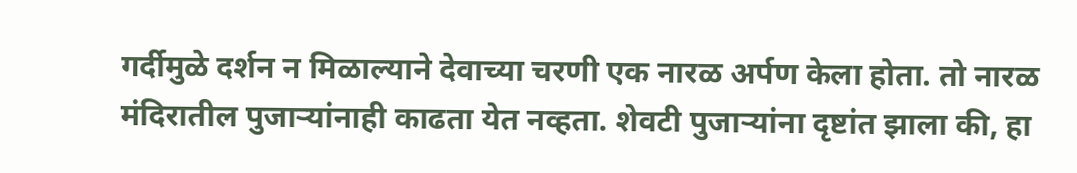गर्दीमुळे दर्शन न मिळाल्याने देवाच्या चरणी एक नारळ अर्पण केला होता. तो नारळ मंदिरातील पुजाऱ्यांनाही काढता येत नव्हता. शेवटी पुजाऱ्यांना दृष्टांत झाला की, हा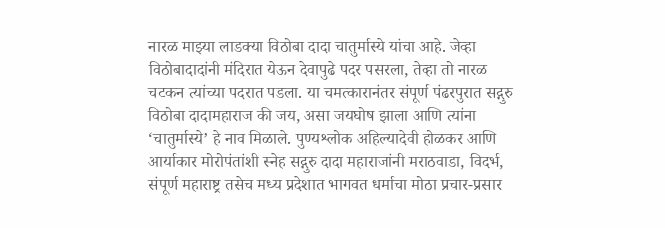नारळ माझ्या लाडक्या विठोबा दादा चातुर्मास्ये यांचा आहे. जेव्हा विठोबादादांनी मंदिरात येऊन देवापुढे पदर पसरला, तेव्हा तो नारळ चटकन त्यांच्या पदरात पडला. या चमत्कारानंतर संपूर्ण पंढरपुरात सद्गुरु विठोबा दादामहाराज की जय, असा जयघोष झाला आणि त्यांना ‘चातुर्मास्ये’ हे नाव मिळाले. पुण्यश्लोक अहिल्यादेवी होळकर आणि आर्याकार मोरोपंतांशी स्नेह सद्गुरु दादा महाराजांनी मराठवाडा, विदर्भ, संपूर्ण महाराष्ट्र तसेच मध्य प्रदेशात भागवत धर्माचा मोठा प्रचार-प्रसार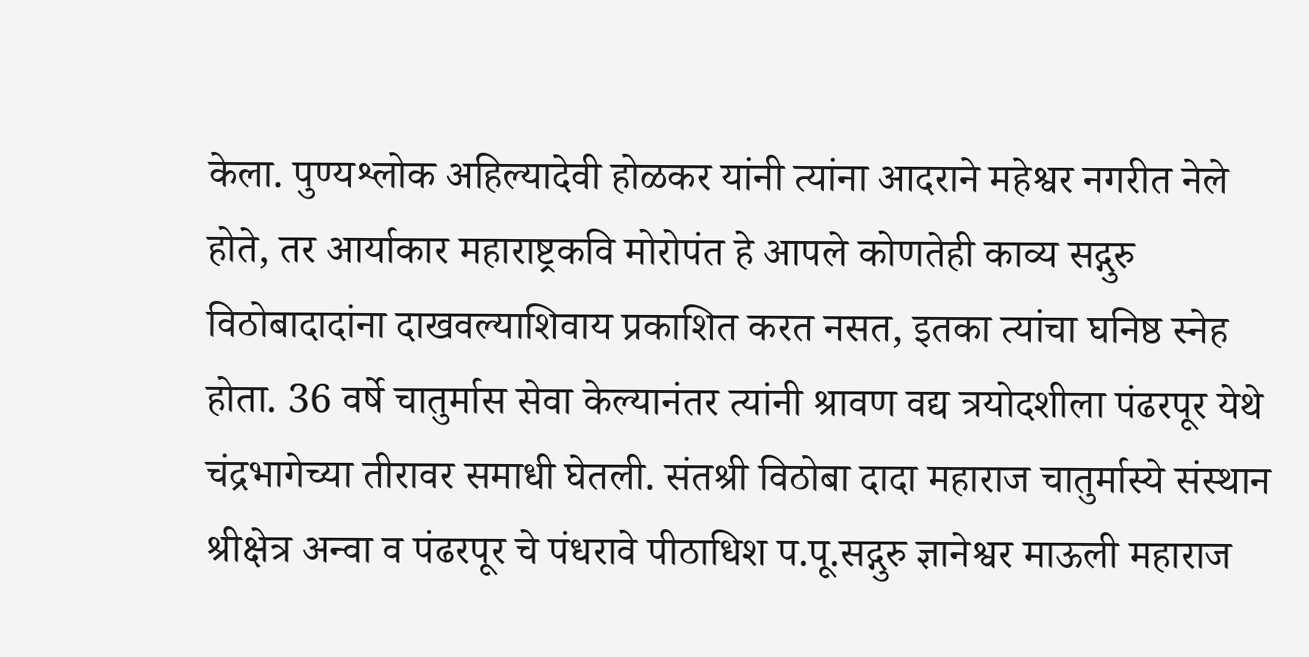केला. पुण्यश्लोक अहिल्यादेवी होळकर यांनी त्यांना आदराने महेश्वर नगरीत नेले होते, तर आर्याकार महाराष्ट्रकवि मोरोपंत हे आपले कोणतेही काव्य सद्गुरु विठोबादादांना दाखवल्याशिवाय प्रकाशित करत नसत, इतका त्यांचा घनिष्ठ स्नेह होता. 36 वर्षे चातुर्मास सेवा केल्यानंतर त्यांनी श्रावण वद्य त्रयोदशीला पंढरपूर येथे चंद्रभागेच्या तीरावर समाधी घेतली. संतश्री विठोबा दादा महाराज चातुर्मास्ये संस्थान श्रीक्षेत्र अन्वा व पंढरपूर चे पंधरावे पीठाधिश प.पू.सद्गुरु ज्ञानेश्वर माऊली महाराज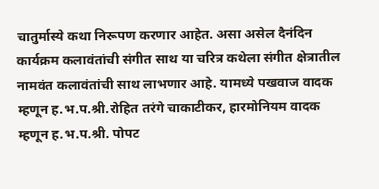चातुर्मास्ये कथा निरूपण करणार आहेत. असा असेल दैनंदिन कार्यक्रम कलावंतांची संगीत साथ या चरित्र कथेला संगीत क्षेत्रातील नामवंत कलावंतांची साथ लाभणार आहे. यामध्ये पखवाज वादक म्हणून ह.भ.प.श्री.रोहित तरंगे चाकाटीकर, हारमोनियम वादक म्हणून ह.भ.प.श्री. पोपट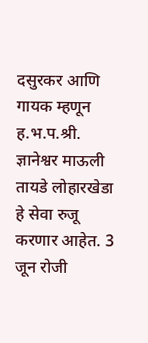दसुरकर आणि गायक म्हणून ह.भ.प.श्री. ज्ञानेश्वर माऊली तायडे लोहारखेडा हे सेवा रुजू करणार आहेत. 3 जून रोजी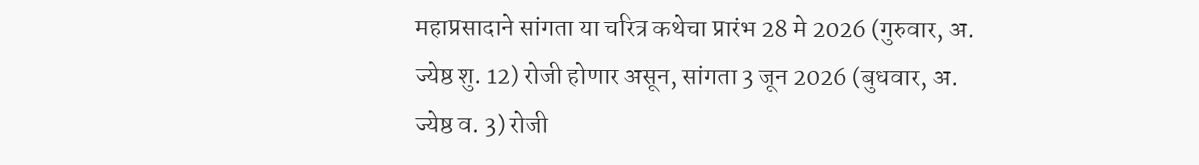महाप्रसादाने सांगता या चरित्र कथेचा प्रारंभ 28 मे 2026 (गुरुवार, अ. ज्येष्ठ शु. 12) रोजी होणार असून, सांगता 3 जून 2026 (बुधवार, अ. ज्येष्ठ व. 3) रोजी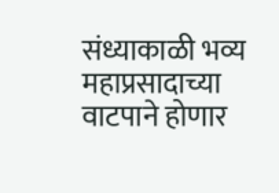संध्याकाळी भव्य महाप्रसादाच्या वाटपाने होणार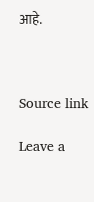आहे.



Source link

Leave a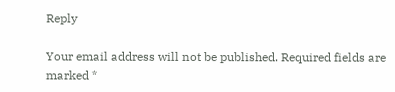Reply

Your email address will not be published. Required fields are marked *